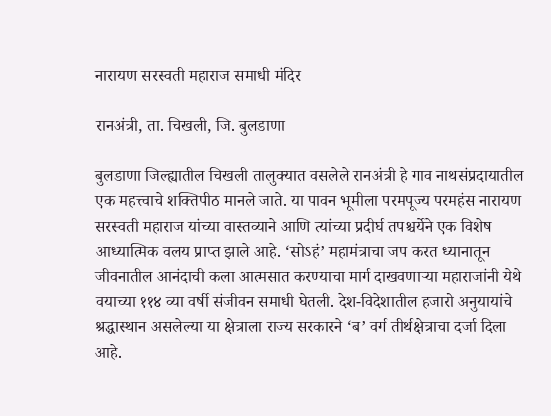नारायण सरस्वती महाराज समाधी मंदिर

रानअंत्री, ता. चिखली, जि. बुलडाणा

बुलडाणा जिल्ह्यातील चिखली तालुक्यात वसलेले रानअंत्री हे गाव नाथसंप्रदायातील एक महत्त्वाचे शक्तिपीठ मानले जाते. या पावन भूमीला परमपूज्य परमहंस नारायण सरस्वती महाराज यांच्या वास्तव्याने आणि त्यांच्या प्रदीर्घ तपश्चर्येने एक विशेष आध्यात्मिक वलय प्राप्त झाले आहे. ‘सोऽहं’ महामंत्राचा जप करत ध्यानातून जीवनातील आनंदाची कला आत्मसात करण्याचा मार्ग दाखवणाऱ्या महाराजांनी येथे वयाच्या ११४ व्या वर्षी संजीवन समाधी घेतली. देश-विदेशातील हजारो अनुयायांचे श्रद्धास्थान असलेल्या या क्षेत्राला राज्य सरकारने ‘ब’ वर्ग तीर्थक्षेत्राचा दर्जा दिला आहे.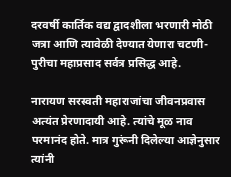दरवर्षी कार्तिक वद्य द्वादशीला भरणारी मोठी जत्रा आणि त्यावेळी देण्यात येणारा चटणी-पुरीचा महाप्रसाद सर्वत्र प्रसिद्ध आहे.

नारायण सरस्वती महाराजांचा जीवनप्रवास अत्यंत प्रेरणादायी आहे. त्यांचे मूळ नाव परमानंद होते. मात्र गुरूंनी दिलेल्या आज्ञेनुसार त्यांनी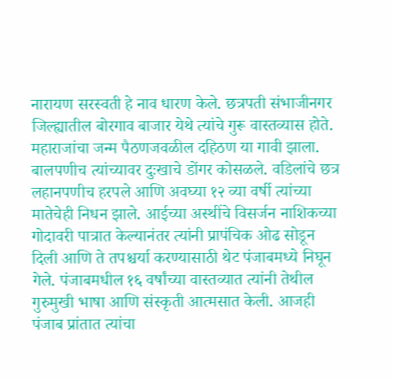नारायण सरस्वती हे नाव धारण केले. छत्रपती संभाजीनगर जिल्ह्यातील बोरगाव बाजार येथे त्यांचे गुरू वास्तव्यास होते. महाराजांचा जन्म पैठणजवळील दहिठण या गावी झाला. बालपणीच त्यांच्यावर दुःखाचे डोंगर कोसळले. वडिलांचे छत्र लहानपणीच हरपले आणि अवघ्या १२ व्या वर्षी त्यांच्या मातेचेही निधन झाले. आईच्या अस्थींचे विसर्जन नाशिकच्या गोदावरी पात्रात केल्यानंतर त्यांनी प्रापंचिक ओढ सोडून दिली आणि ते तपश्चर्या करण्यासाठी थेट पंजाबमध्ये निघून गेले. पंजाबमधील १६ वर्षांच्या वास्तव्यात त्यांनी तेथील गुरुमुखी भाषा आणि संस्कृती आत्मसात केली. आजही पंजाब प्रांतात त्यांचा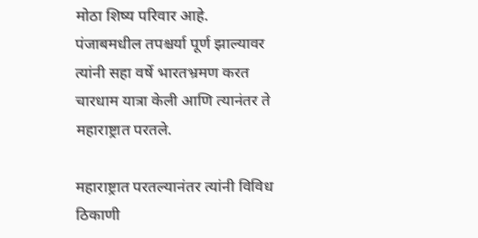मोठा शिष्य परिवार आहे. पंजाबमधील तपश्चर्या पूर्ण झाल्यावर त्यांनी सहा वर्षे भारतभ्रमण करत चारधाम यात्रा केली आणि त्यानंतर ते महाराष्ट्रात परतले.

महाराष्ट्रात परतल्यानंतर त्यांनी विविध ठिकाणी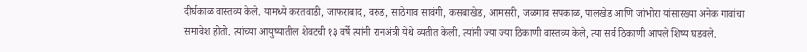दीर्घकाळ वास्तव्य केले. यामध्ये करतवाडी, जाफराबाद, वरुड, साठेगाव सावंगी, कसबाखेड, आमसरी, जळगाव सपकाळ, पालखेड आणि जांभोरा यांसारख्या अनेक गावांचा समावेश होतो. त्यांच्या आयुष्यातील शेवटची १३ वर्षे त्यांनी रानअंत्री येथे व्यतीत केली. त्यांनी ज्या ज्या ठिकाणी वास्तव्य केले, त्या सर्व ठिकाणी आपले शिष्य घडवले.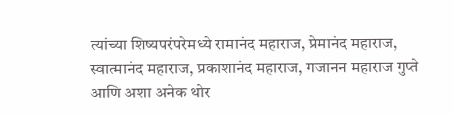त्यांच्या शिष्यपरंपरेमध्ये रामानंद महाराज, प्रेमानंद महाराज, स्वात्मानंद महाराज, प्रकाशानंद महाराज, गजानन महाराज गुप्ते आणि अशा अनेक थोर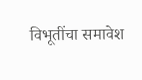विभूतींचा समावेश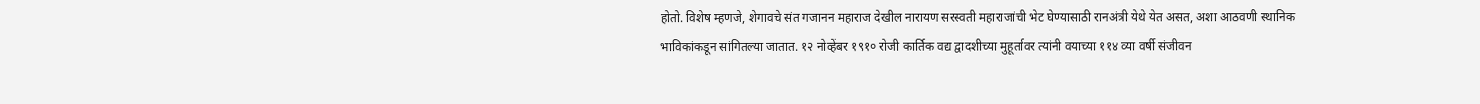होतो. विशेष म्हणजे, शेगावचे संत गजानन महाराज देखील नारायण सरस्वती महाराजांची भेट घेण्यासाठी रानअंत्री येथे येत असत, अशा आठवणी स्थानिक भाविकांकडून सांगितल्या जातात. १२ नोव्हेंबर १९१० रोजी कार्तिक वद्य द्वादशीच्या मुहूर्तावर त्यांनी वयाच्या ११४ व्या वर्षी संजीवन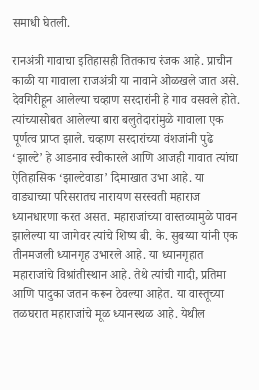समाधी घेतली.

रानअंत्री गावाचा इतिहासही तितकाच रंजक आहे. प्राचीन काळी या गावाला राजअंत्री या नावाने ओळखले जात असे. देवगिरीहून आलेल्या चव्हाण सरदारांनी हे गाव वसवले होते. त्यांच्यासोबत आलेल्या बारा बलुतेदारांमुळे गावाला एक पूर्णत्व प्राप्त झाले. चव्हाण सरदारांच्या वंशजांनी पुढे ‘झाल्टे’ हे आडनाव स्वीकारले आणि आजही गावात त्यांचा ऐतिहासिक ‘झाल्टेवाडा’ दिमाखात उभा आहे. या वाड्याच्या परिसरातच नारायण सरस्वती महाराज ध्यानधारणा करत असत. महाराजांच्या वास्तव्यामुळे पावन झालेल्या या जागेवर त्यांचे शिष्य बी. के. सुबय्या यांनी एक तीनमजली ध्यानगृह उभारले आहे. या ध्यानगृहात महाराजांचे विश्रांतीस्थान आहे. तेथे त्यांची गादी, प्रतिमा आणि पादुका जतन करून ठेवल्या आहेत. या वास्तूच्या तळघरात महाराजांचे मूळ ध्यानस्थळ आहे. येथील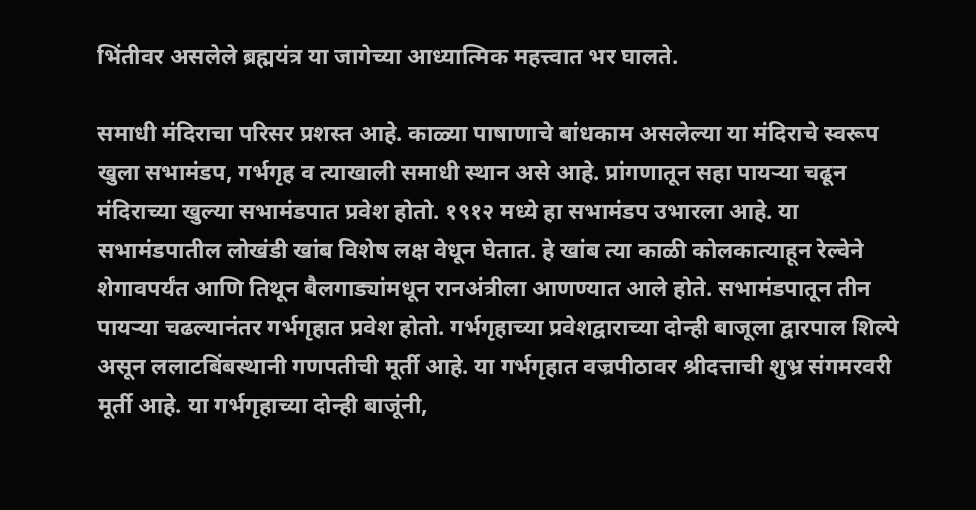भिंतीवर असलेले ब्रह्मयंत्र या जागेच्या आध्यात्मिक महत्त्वात भर घालते.

समाधी मंदिराचा परिसर प्रशस्त आहे. काळ्या पाषाणाचे बांधकाम असलेल्या या मंदिराचे स्वरूप खुला सभामंडप, गर्भगृह व त्याखाली समाधी स्थान असे आहे. प्रांगणातून सहा पायऱ्या चढून मंदिराच्या खुल्या सभामंडपात प्रवेश होतो. १९१२ मध्ये हा सभामंडप उभारला आहे. या सभामंडपातील लोखंडी खांब विशेष लक्ष वेधून घेतात. हे खांब त्या काळी कोलकात्याहून रेल्वेने शेगावपर्यंत आणि तिथून बैलगाड्यांमधून रानअंत्रीला आणण्यात आले होते. सभामंडपातून तीन पायऱ्या चढल्यानंतर गर्भगृहात प्रवेश होतो. गर्भगृहाच्या प्रवेशद्वाराच्या दोन्ही बाजूला द्वारपाल शिल्पे असून ललाटबिंबस्थानी गणपतीची मूर्ती आहे. या गर्भगृहात वज्रपीठावर श्रीदत्ताची शुभ्र संगमरवरी मूर्ती आहे. या गर्भगृहाच्या दोन्ही बाजूंनी,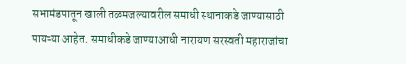सभामंडपातून खाली तळमजल्यावरील समाधी स्थानाकडे जाण्यासाठी पायऱ्या आहेत. समाधीकडे जाण्याआधी नारायण सरस्वती महाराजांचा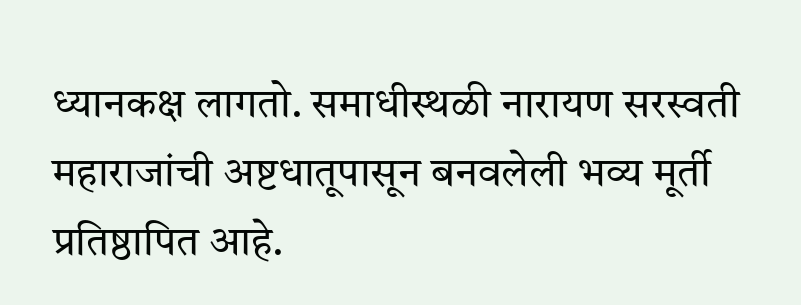ध्यानकक्ष लागतो. समाधीस्थळी नारायण सरस्वती महाराजांची अष्टधातूपासून बनवलेली भव्य मूर्ती प्रतिष्ठापित आहे.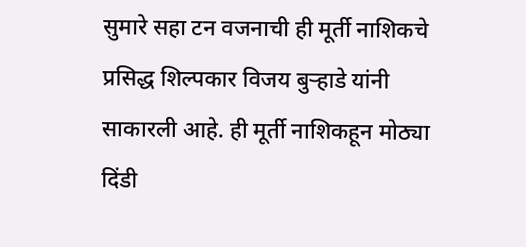सुमारे सहा टन वजनाची ही मूर्ती नाशिकचे प्रसिद्ध शिल्पकार विजय बुऱ्हाडे यांनी साकारली आहे. ही मूर्ती नाशिकहून मोठ्या दिंडी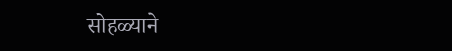सोहळ्याने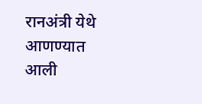रानअंत्री येथे आणण्यात आली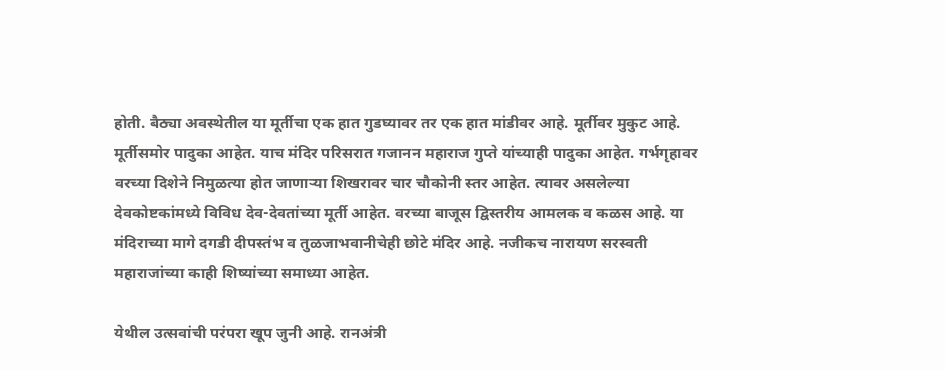होती. बैठ्या अवस्थेतील या मूर्तीचा एक हात गुडघ्यावर तर एक हात मांडीवर आहे. मूर्तीवर मुकुट आहे. मूर्तीसमोर पादुका आहेत. याच मंदिर परिसरात गजानन महाराज गुप्ते यांच्याही पादुका आहेत. गर्भगृहावर वरच्या दिशेने निमुळत्या होत जाणाऱ्या शिखरावर चार चौकोनी स्तर आहेत. त्यावर असलेल्या देवकोष्टकांमध्ये विविध देव-देवतांच्या मूर्ती आहेत. वरच्या बाजूस द्विस्तरीय आमलक व कळस आहे. या मंदिराच्या मागे दगडी दीपस्तंभ व तुळजाभवानीचेही छोटे मंदिर आहे. नजीकच नारायण सरस्वती महाराजांच्या काही शिष्यांच्या समाध्या आहेत.

येथील उत्सवांची परंपरा खूप जुनी आहे. रानअंत्री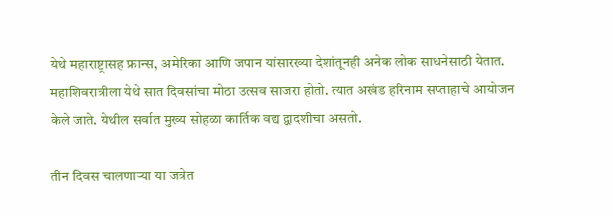येथे महाराष्ट्रासह फ्रान्स, अमेरिका आणि जपान यांसारख्या देशांतूनही अनेक लोक साधनेसाठी येतात. महाशिवरात्रीला येथे सात दिवसांचा मोठा उत्सव साजरा होतो. त्यात अखंड हरिनाम सप्ताहाचे आयोजन केले जाते. येथील सर्वात मुख्य सोहळा कार्तिक वद्य द्वादशीचा असतो.

तीन दिवस चालणाऱ्या या जत्रेत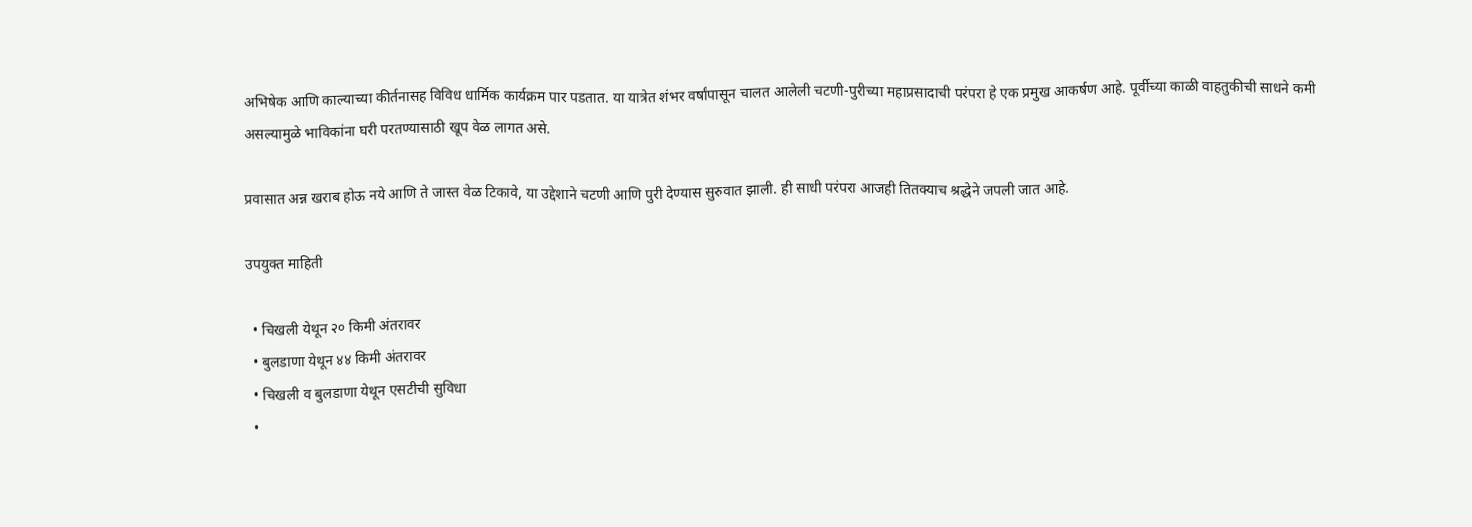अभिषेक आणि काल्याच्या कीर्तनासह विविध धार्मिक कार्यक्रम पार पडतात. या यात्रेत शंभर वर्षांपासून चालत आलेली चटणी-पुरीच्या महाप्रसादाची परंपरा हे एक प्रमुख आकर्षण आहे. पूर्वीच्या काळी वाहतुकीची साधने कमी असल्यामुळे भाविकांना घरी परतण्यासाठी खूप वेळ लागत असे.

प्रवासात अन्न खराब होऊ नये आणि ते जास्त वेळ टिकावे, या उद्देशाने चटणी आणि पुरी देण्यास सुरुवात झाली. ही साधी परंपरा आजही तितक्याच श्रद्धेने जपली जात आहे.

उपयुक्त माहिती

  • चिखली येथून २० किमी अंतरावर
  • बुलडाणा येथून ४४ किमी अंतरावर
  • चिखली व बुलडाणा येथून एसटीची सुविधा
  •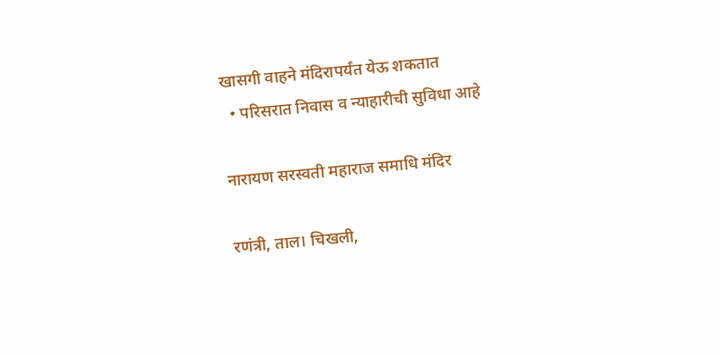खासगी वाहने मंदिरापर्यंत येऊ शकतात
  • परिसरात निवास व न्याहारीची सुविधा आहे

नारायण सरस्वती महाराज समाधि मंदिर

रणंत्री, ताल। चिखली,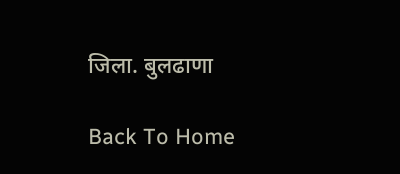जिला. बुलढाणा

Back To Home